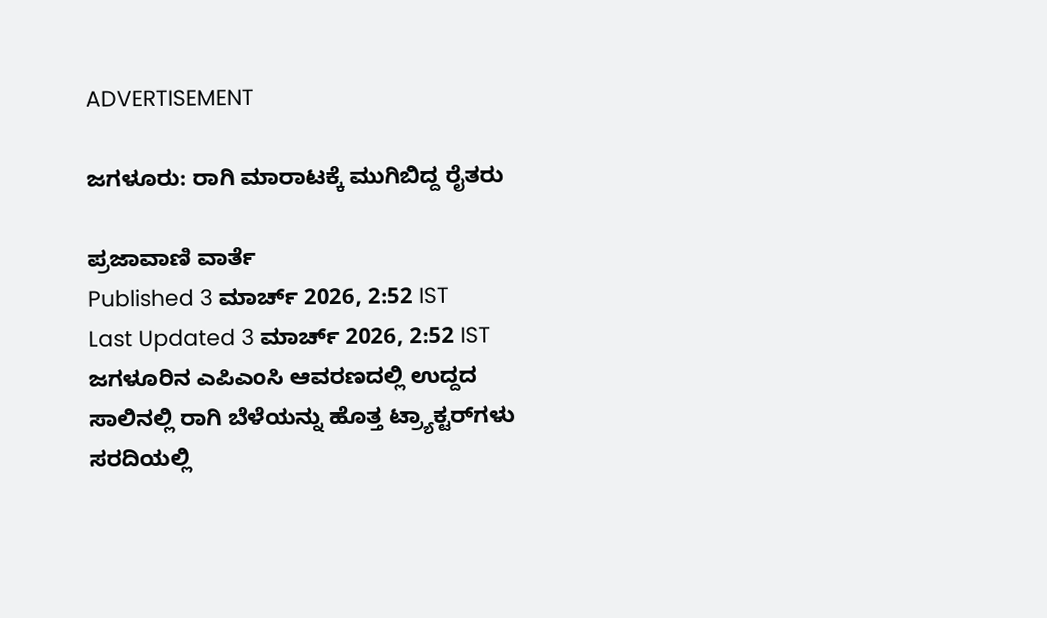ADVERTISEMENT

ಜಗಳೂರು: ರಾಗಿ ಮಾರಾಟಕ್ಕೆ ಮುಗಿಬಿದ್ದ ರೈತರು

ಪ್ರಜಾವಾಣಿ ವಾರ್ತೆ
Published 3 ಮಾರ್ಚ್ 2026, 2:52 IST
Last Updated 3 ಮಾರ್ಚ್ 2026, 2:52 IST
ಜಗಳೂರಿನ ಎಪಿಎಂಸಿ ಆವರಣದಲ್ಲಿ ಉದ್ದದ ಸಾಲಿನಲ್ಲಿ ರಾಗಿ ಬೆಳೆಯನ್ನು ಹೊತ್ತ ಟ್ರ್ಯಾಕ್ಟರ್‌ಗಳು ಸರದಿಯಲ್ಲಿ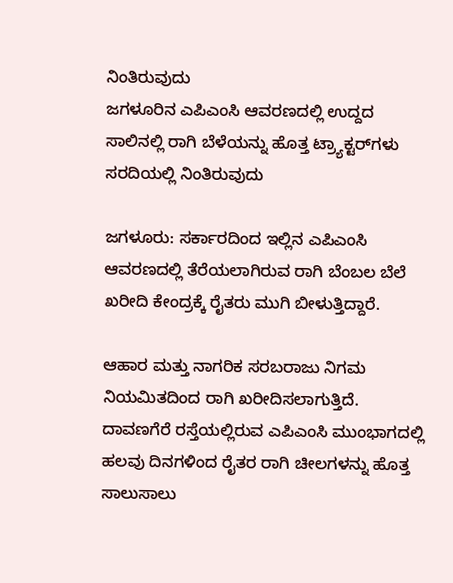ನಿಂತಿರುವುದು
ಜಗಳೂರಿನ ಎಪಿಎಂಸಿ ಆವರಣದಲ್ಲಿ ಉದ್ದದ ಸಾಲಿನಲ್ಲಿ ರಾಗಿ ಬೆಳೆಯನ್ನು ಹೊತ್ತ ಟ್ರ್ಯಾಕ್ಟರ್‌ಗಳು ಸರದಿಯಲ್ಲಿ ನಿಂತಿರುವುದು

ಜಗಳೂರು: ಸರ್ಕಾರದಿಂದ ಇಲ್ಲಿನ ಎಪಿಎಂಸಿ ಆವರಣದಲ್ಲಿ ತೆರೆಯಲಾಗಿರುವ ರಾಗಿ ಬೆಂಬಲ ಬೆಲೆ ಖರೀದಿ ಕೇಂದ್ರಕ್ಕೆ ರೈತರು ಮುಗಿ ಬೀಳುತ್ತಿದ್ದಾರೆ.

ಆಹಾರ ಮತ್ತು ನಾಗರಿಕ ಸರಬರಾಜು ನಿಗಮ ನಿಯಮಿತದಿಂದ ರಾಗಿ ಖರೀದಿಸಲಾಗುತ್ತಿದೆ. ದಾವಣಗೆರೆ ರಸ್ತೆಯಲ್ಲಿರುವ ಎಪಿಎಂಸಿ ಮುಂಭಾಗದಲ್ಲಿ ಹಲವು ದಿನಗಳಿಂದ ರೈತರ ರಾಗಿ ಚೀಲಗಳನ್ನು ಹೊತ್ತ ಸಾಲುಸಾಲು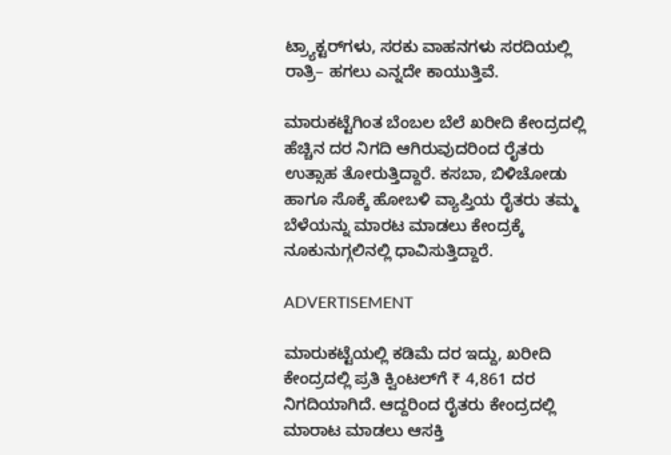ಟ್ರ್ಯಾಕ್ಟರ್‌ಗಳು, ಸರಕು ವಾಹನಗಳು ಸರದಿಯಲ್ಲಿ ರಾತ್ರಿ– ಹಗಲು ಎನ್ನದೇ ಕಾಯುತ್ತಿವೆ.

ಮಾರುಕಟ್ಟೆಗಿಂತ ಬೆಂಬಲ ಬೆಲೆ ಖರೀದಿ ಕೇಂದ್ರದಲ್ಲಿ ಹೆಚ್ಚಿನ ದರ ನಿಗದಿ ಆಗಿರುವುದರಿಂದ ರೈತರು ಉತ್ಸಾಹ ತೋರುತ್ತಿದ್ದಾರೆ. ಕಸಬಾ, ಬಿಳಿಚೋಡು ಹಾಗೂ ಸೊಕ್ಕೆ ಹೋಬಳಿ ವ್ಯಾಪ್ತಿಯ ರೈತರು ತಮ್ಮ ಬೆಳೆಯನ್ನು ಮಾರಟ ಮಾಡಲು ಕೇಂದ್ರಕ್ಕೆ ನೂಕುನುಗ್ಗಲಿನಲ್ಲಿ ಧಾವಿಸುತ್ತಿದ್ದಾರೆ.

ADVERTISEMENT

ಮಾರುಕಟ್ಟೆಯಲ್ಲಿ ಕಡಿಮೆ ದರ ಇದ್ದು, ಖರೀದಿ ಕೇಂದ್ರದಲ್ಲಿ ಪ್ರತಿ ಕ್ವಿಂಟಲ್‌ಗೆ ₹ 4,861 ದರ ನಿಗದಿಯಾಗಿದೆ. ಆದ್ದರಿಂದ ರೈತರು ಕೇಂದ್ರದಲ್ಲಿ ಮಾರಾಟ ಮಾಡಲು ಆಸಕ್ತಿ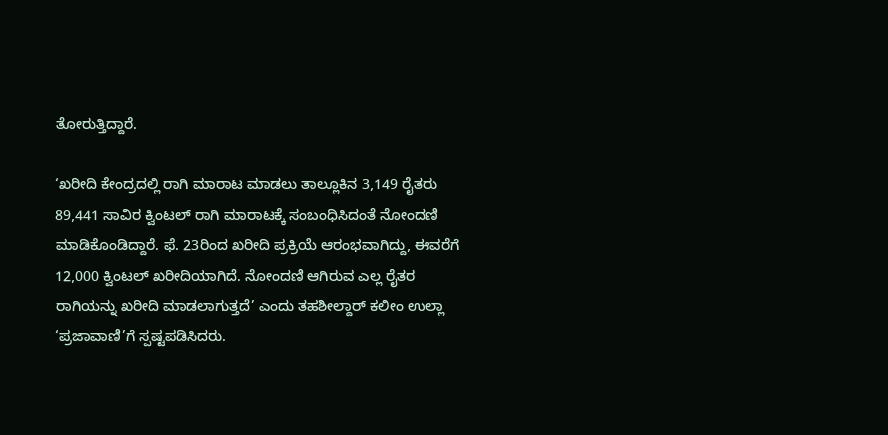ತೋರುತ್ತಿದ್ದಾರೆ.

‘ಖರೀದಿ ಕೇಂದ್ರದಲ್ಲಿ ರಾಗಿ ಮಾರಾಟ ಮಾಡಲು ತಾಲ್ಲೂಕಿನ 3,149 ರೈತರು 89,441 ಸಾವಿರ ಕ್ವಿಂಟಲ್ ರಾಗಿ ಮಾರಾಟಕ್ಕೆ ಸಂಬಂಧಿಸಿದಂತೆ ನೋಂದಣಿ ಮಾಡಿಕೊಂಡಿದ್ದಾರೆ. ಫೆ. 23ರಿಂದ ಖರೀದಿ ಪ್ರಕ್ರಿಯೆ ಆರಂಭವಾಗಿದ್ದು, ಈವರೆಗೆ 12,000 ಕ್ವಿಂಟಲ್ ಖರೀದಿಯಾಗಿದೆ. ನೋಂದಣಿ ಆಗಿರುವ ಎಲ್ಲ ರೈತರ ರಾಗಿಯನ್ನು ಖರೀದಿ ಮಾಡಲಾಗುತ್ತದೆ’ ಎಂದು ತಹಶೀಲ್ದಾರ್ ಕಲೀಂ ಉಲ್ಲಾ ‘ಪ್ರಜಾವಾಣಿ’ಗೆ ಸ್ಪಷ್ಟಪಡಿಸಿದರು.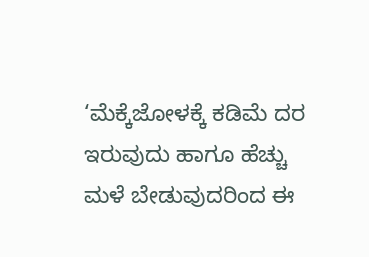‘ಮೆಕ್ಕೆಜೋಳಕ್ಕೆ ಕಡಿಮೆ ದರ ಇರುವುದು ಹಾಗೂ ಹೆಚ್ಚು ಮಳೆ ಬೇಡುವುದರಿಂದ ಈ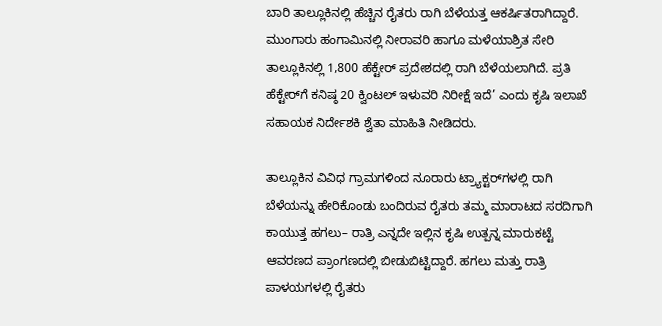ಬಾರಿ ತಾಲ್ಲೂಕಿನಲ್ಲಿ ಹೆಚ್ಚಿನ ರೈತರು ರಾಗಿ ಬೆಳೆಯತ್ತ ಆಕರ್ಷಿತರಾಗಿದ್ದಾರೆ. ಮುಂಗಾರು ಹಂಗಾಮಿನಲ್ಲಿ ನೀರಾವರಿ ಹಾಗೂ ಮಳೆಯಾಶ್ರಿತ ಸೇರಿ ತಾಲ್ಲೂಕಿನಲ್ಲಿ 1,800 ಹೆಕ್ಟೇರ್ ಪ್ರದೇಶದಲ್ಲಿ ರಾಗಿ ಬೆಳೆಯಲಾಗಿದೆ. ಪ್ರತಿ ಹೆಕ್ಟೇರ್‌ಗೆ ಕನಿಷ್ಠ 20 ಕ್ವಿಂಟಲ್ ಇಳುವರಿ ನಿರೀಕ್ಷೆ ಇದೆ’ ಎಂದು ಕೃಷಿ ಇಲಾಖೆ ಸಹಾಯಕ ನಿರ್ದೇಶಕಿ ಶ್ವೆತಾ ಮಾಹಿತಿ ನೀಡಿದರು.

ತಾಲ್ಲೂಕಿನ ವಿವಿಧ ಗ್ರಾಮಗಳಿಂದ ನೂರಾರು ಟ್ರ್ಯಾಕ್ಟರ್‌ಗಳಲ್ಲಿ ರಾಗಿ ಬೆಳೆಯನ್ನು ಹೇರಿಕೊಂಡು ಬಂದಿರುವ ರೈತರು ತಮ್ಮ ಮಾರಾಟದ ಸರದಿಗಾಗಿ ಕಾಯುತ್ತ ಹಗಲು– ರಾತ್ರಿ ಎನ್ನದೇ ಇಲ್ಲಿನ ಕೃಷಿ ಉತ್ಪನ್ನ ಮಾರುಕಟ್ಟೆ ಆವರಣದ ಪ್ರಾಂಗಣದಲ್ಲಿ ಬೀಡುಬಿಟ್ಟಿದ್ದಾರೆ. ಹಗಲು ಮತ್ತು ರಾತ್ರಿ ಪಾಳಯಗಳಲ್ಲಿ ರೈತರು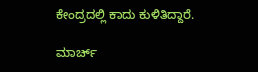ಕೇಂದ್ರದಲ್ಲಿ ಕಾದು ಕುಳಿತಿದ್ದಾರೆ.

ಮಾರ್ಚ್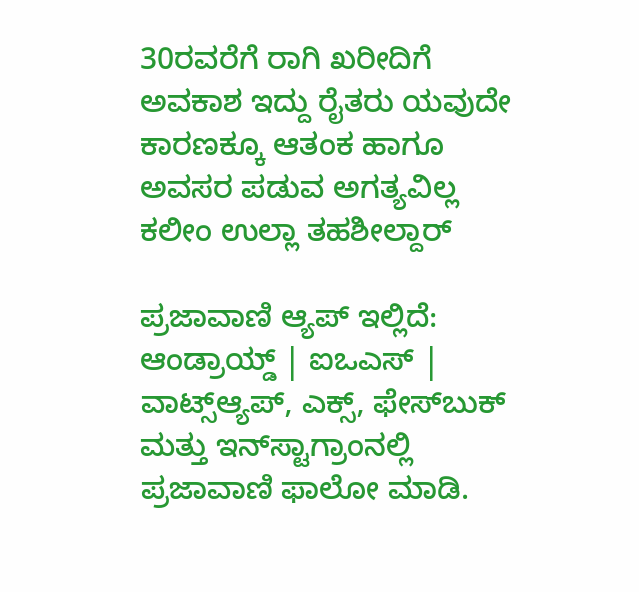30ರವರೆಗೆ ರಾಗಿ ಖರೀದಿಗೆ ಅವಕಾಶ ಇದ್ದು ರೈತರು ಯವುದೇ ಕಾರಣಕ್ಕೂ ಆತಂಕ ಹಾಗೂ ಅವಸರ ಪಡುವ ಅಗತ್ಯವಿಲ್ಲ
ಕಲೀಂ ಉಲ್ಲಾ ತಹಶೀಲ್ದಾರ್

ಪ್ರಜಾವಾಣಿ ಆ್ಯಪ್ ಇಲ್ಲಿದೆ: ಆಂಡ್ರಾಯ್ಡ್ | ಐಒಎಸ್ | ವಾಟ್ಸ್ಆ್ಯಪ್, ಎಕ್ಸ್, ಫೇಸ್‌ಬುಕ್ ಮತ್ತು ಇನ್‌ಸ್ಟಾಗ್ರಾಂನಲ್ಲಿ ಪ್ರಜಾವಾಣಿ ಫಾಲೋ ಮಾಡಿ.